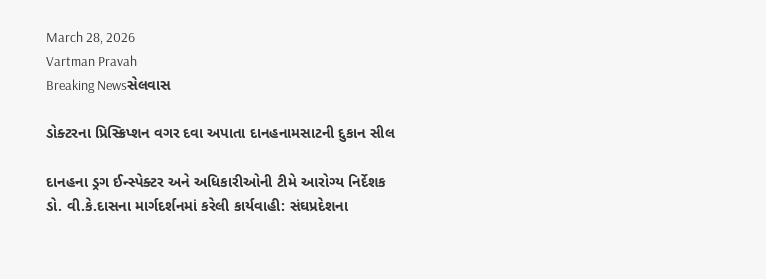March 28, 2026
Vartman Pravah
Breaking Newsસેલવાસ

ડોક્‍ટરના પ્રિસ્‍ક્રિપ્‍શન વગર દવા અપાતા દાનહનામસાટની દુકાન સીલ

દાનહના ડ્રગ ઈન્‍સ્‍પેક્‍ટર અને અધિકારીઓની ટીમે આરોગ્‍ય નિર્દેશક ડો. વી.કે.દાસના માર્ગદર્શનમાં કરેલી કાર્યવાહી: સંઘપ્રદેશના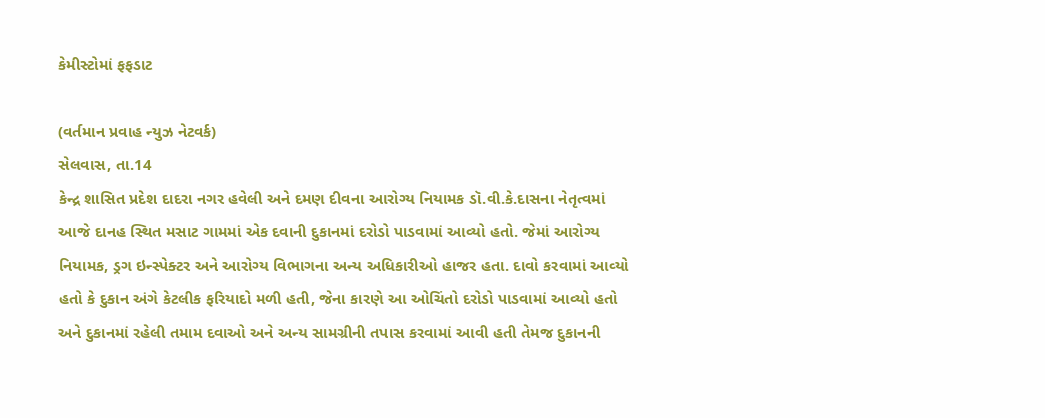કેમીસ્‍ટોમાં ફફડાટ

(વર્તમાન પ્રવાહ ન્‍યુઝ નેટવર્ક)
સેલવાસ, તા.14
કેન્‍દ્ર શાસિત પ્રદેશ દાદરા નગર હવેલી અને દમણ દીવના આરોગ્‍ય નિયામક ડૉ.વી.કે.દાસના નેતૃત્‍વમાં આજે દાનહ સ્‍થિત મસાટ ગામમાં એક દવાની દુકાનમાં દરોડો પાડવામાં આવ્‍યો હતો. જેમાં આરોગ્‍ય નિયામક, ડ્રગ ઇન્‍સ્‍પેક્‍ટર અને આરોગ્‍ય વિભાગના અન્‍ય અધિકારીઓ હાજર હતા. દાવો કરવામાં આવ્‍યો હતો કે દુકાન અંગે કેટલીક ફરિયાદો મળી હતી, જેના કારણે આ ઓચિંતો દરોડો પાડવામાં આવ્‍યો હતો અને દુકાનમાં રહેલી તમામ દવાઓ અને અન્‍ય સામગ્રીની તપાસ કરવામાં આવી હતી તેમજ દુકાનની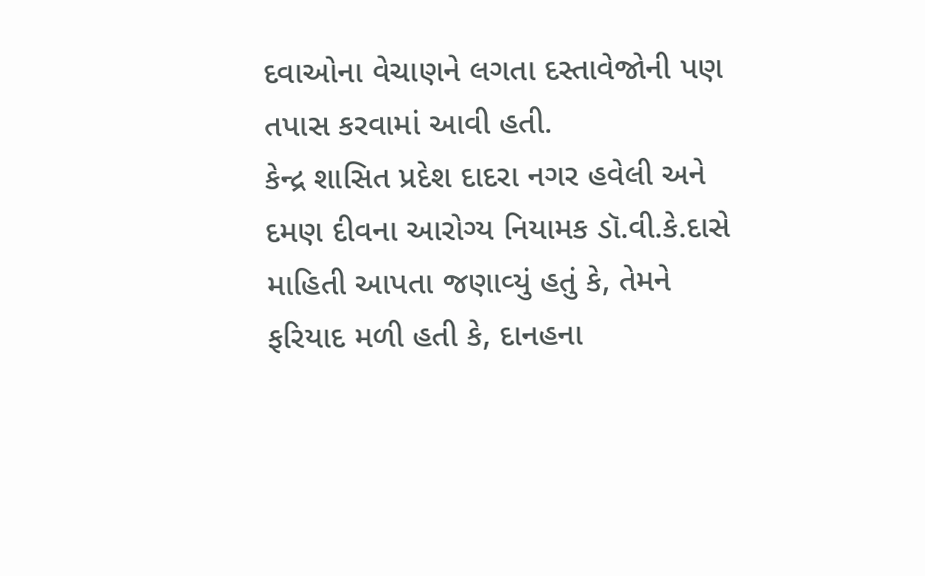દવાઓના વેચાણને લગતા દસ્‍તાવેજોની પણ તપાસ કરવામાં આવી હતી.
કેન્‍દ્ર શાસિત પ્રદેશ દાદરા નગર હવેલી અને દમણ દીવના આરોગ્‍ય નિયામક ડૉ.વી.કે.દાસે માહિતી આપતા જણાવ્‍યું હતું કે, તેમને ફરિયાદ મળી હતી કે, દાનહના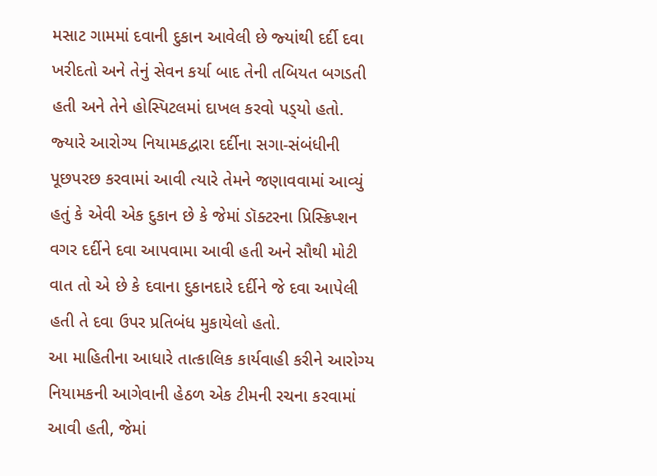મસાટ ગામમાં દવાની દુકાન આવેલી છે જ્‍યાંથી દર્દી દવા ખરીદતો અને તેનું સેવન કર્યા બાદ તેની તબિયત બગડતી હતી અને તેને હોસ્‍પિટલમાં દાખલ કરવો પડ્‍યો હતો. જ્‍યારે આરોગ્‍ય નિયામકદ્વારા દર્દીના સગા-સંબંધીની પૂછપરછ કરવામાં આવી ત્‍યારે તેમને જણાવવામાં આવ્‍યું હતું કે એવી એક દુકાન છે કે જેમાં ડૉક્‍ટરના પ્રિસ્‍ક્રિપ્‍શન વગર દર્દીને દવા આપવામા આવી હતી અને સૌથી મોટી વાત તો એ છે કે દવાના દુકાનદારે દર્દીને જે દવા આપેલી હતી તે દવા ઉપર પ્રતિબંધ મુકાયેલો હતો.
આ માહિતીના આધારે તાત્‍કાલિક કાર્યવાહી કરીને આરોગ્‍ય નિયામકની આગેવાની હેઠળ એક ટીમની રચના કરવામાં આવી હતી, જેમાં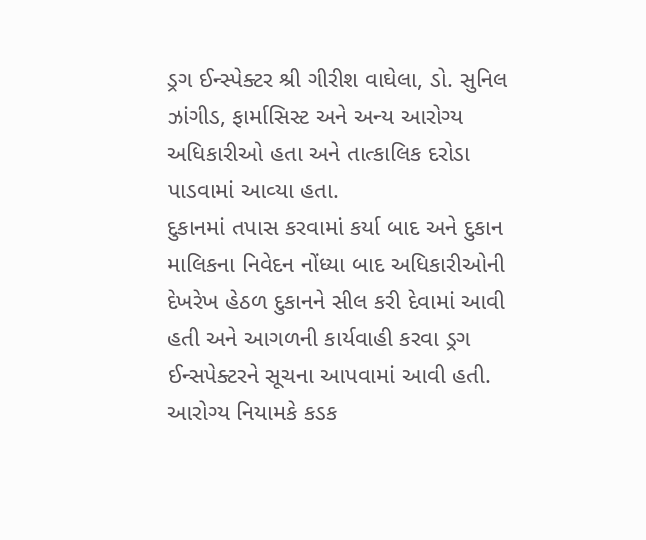ડ્રગ ઈન્‍સ્‍પેક્‍ટર શ્રી ગીરીશ વાઘેલા, ડો. સુનિલ ઝાંગીડ, ફાર્માસિસ્‍ટ અને અન્‍ય આરોગ્‍ય અધિકારીઓ હતા અને તાત્‍કાલિક દરોડા પાડવામાં આવ્‍યા હતા.
દુકાનમાં તપાસ કરવામાં કર્યા બાદ અને દુકાન માલિકના નિવેદન નોંધ્‍યા બાદ અધિકારીઓની દેખરેખ હેઠળ દુકાનને સીલ કરી દેવામાં આવી હતી અને આગળની કાર્યવાહી કરવા ડ્રગ ઈન્‍સપેક્‍ટરને સૂચના આપવામાં આવી હતી.
આરોગ્‍ય નિયામકે કડક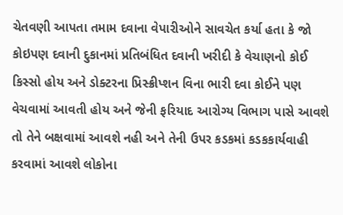ચેતવણી આપતા તમામ દવાના વેપારીઓને સાવચેત કર્યા હતા કે જો કોઇપણ દવાની દુકાનમાં પ્રતિબંધિત દવાની ખરીદી કે વેચાણનો કોઈ કિસ્‍સો હોય અને ડોક્‍ટરના પ્રિસ્‍ક્રીપ્‍શન વિના ભારી દવા કોઈને પણ વેચવામાં આવતી હોય અને જેની ફરિયાદ આરોગ્‍ય વિભાગ પાસે આવશે તો તેને બક્ષવામાં આવશે નહી અને તેની ઉપર કડકમાં કડકકાર્યવાહી કરવામાં આવશે લોકોના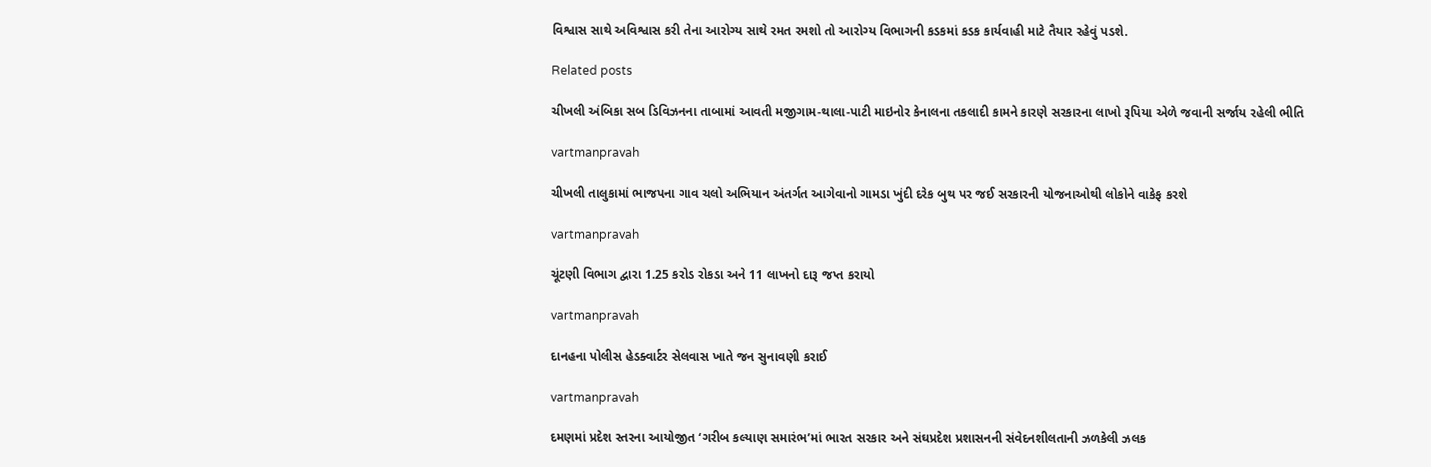વિશ્વાસ સાથે અવિશ્વાસ કરી તેના આરોગ્‍ય સાથે રમત રમશો તો આરોગ્‍ય વિભાગની કડકમાં કડક કાર્યવાહી માટે તૈયાર રહેવું પડશે.

Related posts

ચીખલી અંબિકા સબ ડિવિઝનના તાબામાં આવતી મજીગામ-થાલા-પાટી માઇનોર કેનાલના તકલાદી કામને કારણે સરકારના લાખો રૂપિયા એળે જવાની સર્જાય રહેલી ભીતિ

vartmanpravah

ચીખલી તાલુકામાં ભાજપના ગાવ ચલો અભિયાન અંતર્ગત આગેવાનો ગામડા ખુંદી દરેક બુથ પર જઈ સરકારની યોજનાઓથી લોકોને વાકેફ કરશે

vartmanpravah

ચૂંટણી વિભાગ દ્વારા 1.25 કરોડ રોકડા અને 11 લાખનો દારૂ જપ્ત કરાયો

vartmanpravah

દાનહના પોલીસ હેડક્‍વાર્ટર સેલવાસ ખાતે જન સુનાવણી કરાઈ

vartmanpravah

દમણમાં પ્રદેશ સ્‍તરના આયોજીત ‘ગરીબ કલ્‍યાણ સમારંભ’માં ભારત સરકાર અને સંઘપ્રદેશ પ્રશાસનની સંવેદનશીલતાની ઝળકેલી ઝલક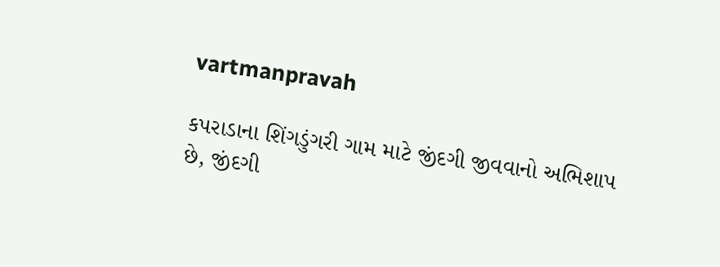vartmanpravah

કપરાડાના શિંગડુંગરી ગામ માટે જીંદગી જીવવાનો અભિશાપ છે, જીંદગી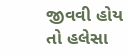જીવવી હોય તો હલેસા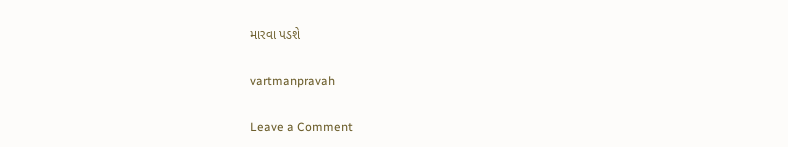મારવા પડશે

vartmanpravah

Leave a Comment